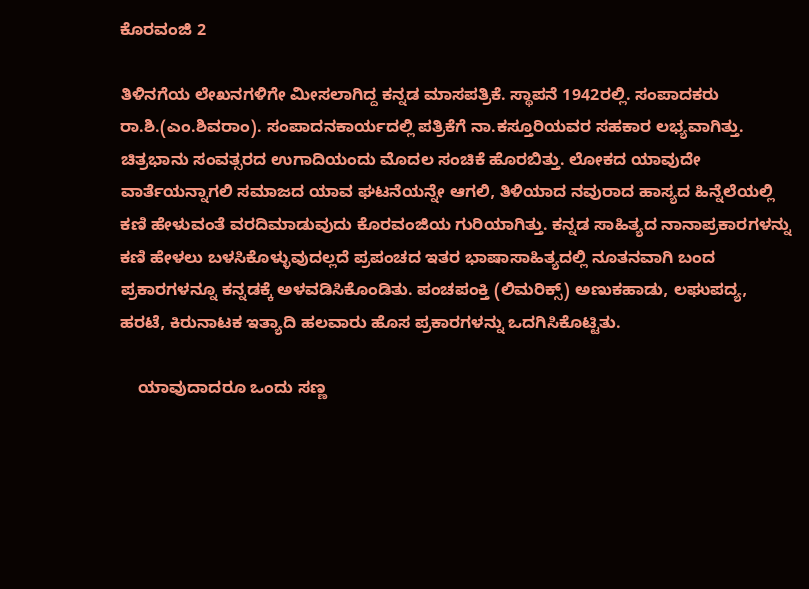ಕೊರವಂಜಿ 2

ತಿಳಿನಗೆಯ ಲೇಖನಗಳಿಗೇ ಮೀಸಲಾಗಿದ್ದ ಕನ್ನಡ ಮಾಸಪತ್ರಿಕೆ. ಸ್ಥಾಪನೆ 1942ರಲ್ಲಿ. ಸಂಪಾದಕರು ರಾ.ಶಿ.(ಎಂ.ಶಿವರಾಂ). ಸಂಪಾದನಕಾರ್ಯದಲ್ಲಿ ಪತ್ರಿಕೆಗೆ ನಾ.ಕಸ್ತೂರಿಯವರ ಸಹಕಾರ ಲಭ್ಯವಾಗಿತ್ತು. ಚಿತ್ರಭಾನು ಸಂವತ್ಸರದ ಉಗಾದಿಯಂದು ಮೊದಲ ಸಂಚಿಕೆ ಹೊರಬಿತ್ತು. ಲೋಕದ ಯಾವುದೇ ವಾರ್ತೆಯನ್ನಾಗಲಿ ಸಮಾಜದ ಯಾವ ಘಟನೆಯನ್ನೇ ಆಗಲಿ, ತಿಳಿಯಾದ ನವುರಾದ ಹಾಸ್ಯದ ಹಿನ್ನೆಲೆಯಲ್ಲಿ ಕಣಿ ಹೇಳುವಂತೆ ವರದಿಮಾಡುವುದು ಕೊರವಂಜಿಯ ಗುರಿಯಾಗಿತ್ತು. ಕನ್ನಡ ಸಾಹಿತ್ಯದ ನಾನಾಪ್ರಕಾರಗಳನ್ನು ಕಣಿ ಹೇಳಲು ಬಳಸಿಕೊಳ್ಳುವುದಲ್ಲದೆ ಪ್ರಪಂಚದ ಇತರ ಭಾಷಾಸಾಹಿತ್ಯದಲ್ಲಿ ನೂತನವಾಗಿ ಬಂದ ಪ್ರಕಾರಗಳನ್ನೂ ಕನ್ನಡಕ್ಕೆ ಅಳವಡಿಸಿಕೊಂಡಿತು. ಪಂಚಪಂಕ್ತಿ (ಲಿಮರಿಕ್ಸ್) ಅಣುಕಹಾಡು, ಲಘುಪದ್ಯ, ಹರಟೆ, ಕಿರುನಾಟಕ ಇತ್ಯಾದಿ ಹಲವಾರು ಹೊಸ ಪ್ರಕಾರಗಳನ್ನು ಒದಗಿಸಿಕೊಟ್ಟಿತು.

    ಯಾವುದಾದರೂ ಒಂದು ಸಣ್ಣ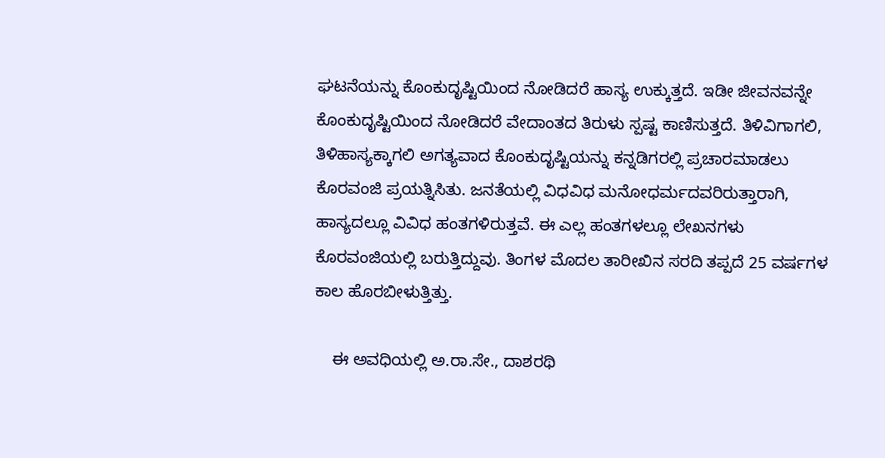ಘಟನೆಯನ್ನು ಕೊಂಕುದೃಷ್ಟಿಯಿಂದ ನೋಡಿದರೆ ಹಾಸ್ಯ ಉಕ್ಕುತ್ತದೆ. ಇಡೀ ಜೀವನವನ್ನೇ ಕೊಂಕುದೃಷ್ಟಿಯಿಂದ ನೋಡಿದರೆ ವೇದಾಂತದ ತಿರುಳು ಸ್ಪಷ್ಟ ಕಾಣಿಸುತ್ತದೆ. ತಿಳಿವಿಗಾಗಲಿ, ತಿಳಿಹಾಸ್ಯಕ್ಕಾಗಲಿ ಅಗತ್ಯವಾದ ಕೊಂಕುದೃಷ್ಟಿಯನ್ನು ಕನ್ನಡಿಗರಲ್ಲಿ ಪ್ರಚಾರಮಾಡಲು ಕೊರವಂಜಿ ಪ್ರಯತ್ನಿಸಿತು. ಜನತೆಯಲ್ಲಿ ವಿಧವಿಧ ಮನೋಧರ್ಮದವರಿರುತ್ತಾರಾಗಿ, ಹಾಸ್ಯದಲ್ಲೂ ವಿವಿಧ ಹಂತಗಳಿರುತ್ತವೆ. ಈ ಎಲ್ಲ ಹಂತಗಳಲ್ಲೂ ಲೇಖನಗಳು ಕೊರವಂಜಿಯಲ್ಲಿ ಬರುತ್ತಿದ್ದುವು. ತಿಂಗಳ ಮೊದಲ ತಾರೀಖಿನ ಸರದಿ ತಪ್ಪದೆ 25 ವರ್ಷಗಳ ಕಾಲ ಹೊರಬೀಳುತ್ತಿತ್ತು.

    ಈ ಅವಧಿಯಲ್ಲಿ ಅ.ರಾ.ಸೇ., ದಾಶರಥಿ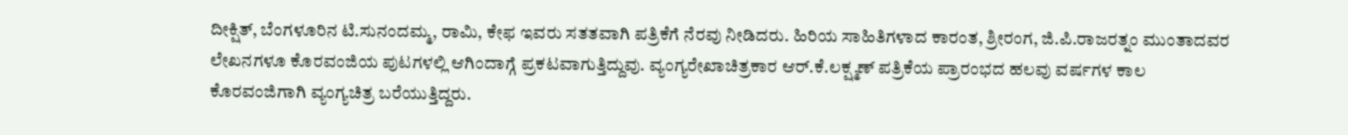ದೀಕ್ಷಿತ್, ಬೆಂಗಳೂರಿನ ಟಿ.ಸುನಂದಮ್ಮ, ರಾಮಿ, ಕೇಫ ಇವರು ಸತತವಾಗಿ ಪತ್ರಿಕೆಗೆ ನೆರವು ನೀಡಿದರು. ಹಿರಿಯ ಸಾಹಿತಿಗಳಾದ ಕಾರಂತ, ಶ್ರೀರಂಗ, ಜಿ.ಪಿ.ರಾಜರತ್ನಂ ಮುಂತಾದವರ ಲೇಖನಗಳೂ ಕೊರವಂಜಿಯ ಪುಟಗಳಲ್ಲಿ ಆಗಿಂದಾಗ್ಗೆ ಪ್ರಕಟವಾಗುತ್ತಿದ್ದುವು. ವ್ಯಂಗ್ಯರೇಖಾಚಿತ್ರಕಾರ ಆರ್.ಕೆ.ಲಕ್ಷ್ಮಣ್ ಪತ್ರಿಕೆಯ ಪ್ರಾರಂಭದ ಹಲವು ವರ್ಷಗಳ ಕಾಲ ಕೊರವಂಜಿಗಾಗಿ ವ್ಯಂಗ್ಯಚಿತ್ರ ಬರೆಯುತ್ತಿದ್ದರು.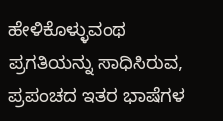ಹೇಳಿಕೊಳ್ಳುವಂಥ ಪ್ರಗತಿಯನ್ನು ಸಾಧಿಸಿರುವ, ಪ್ರಪಂಚದ ಇತರ ಭಾಷೆಗಳ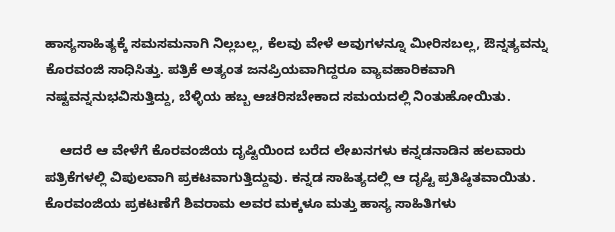ಹಾಸ್ಯಸಾಹಿತ್ಯಕ್ಕೆ ಸಮಸಮನಾಗಿ ನಿಲ್ಲಬಲ್ಲ, ಕೆಲವು ವೇಳೆ ಅವುಗಳನ್ನೂ ಮೀರಿಸಬಲ್ಲ, ಔನ್ನತ್ಯವನ್ನು ಕೊರವಂಜಿ ಸಾಧಿಸಿತ್ತು. ಪತ್ರಿಕೆ ಅತ್ಯಂತ ಜನಪ್ರಿಯವಾಗಿದ್ದರೂ ವ್ಯಾವಹಾರಿಕವಾಗಿ ನಷ್ಟವನ್ನನುಭವಿಸುತ್ತಿದ್ದು, ಬೆಳ್ಳಿಯ ಹಬ್ಬ ಆಚರಿಸಬೇಕಾದ ಸಮಯದಲ್ಲಿ ನಿಂತುಹೋಯಿತು.

    ಆದರೆ ಆ ವೇಳೆಗೆ ಕೊರವಂಜಿಯ ದೃಷ್ಟಿಯಿಂದ ಬರೆದ ಲೇಖನಗಳು ಕನ್ನಡನಾಡಿನ ಹಲವಾರು ಪತ್ರಿಕೆಗಳಲ್ಲಿ ವಿಪುಲವಾಗಿ ಪ್ರಕಟವಾಗುತ್ತಿದ್ದುವು. ಕನ್ನಡ ಸಾಹಿತ್ಯದಲ್ಲಿ ಆ ದೃಷ್ಟಿ ಪ್ರತಿಷ್ಠಿತವಾಯಿತು. ಕೊರವಂಜಿಯ ಪ್ರಕಟಣೆಗೆ ಶಿವರಾಮ ಅವರ ಮಕ್ಕಳೂ ಮತ್ತು ಹಾಸ್ಯ ಸಾಹಿತಿಗಳು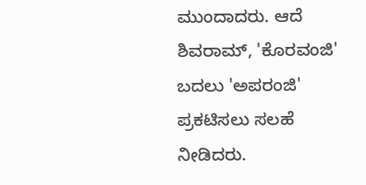ಮುಂದಾದರು. ಆದೆ ಶಿವರಾಮ್, 'ಕೊರವಂಜಿ' ಬದಲು 'ಅಪರಂಜಿ' ಪ್ರಕಟಿಸಲು ಸಲಹೆ ನೀಡಿದರು.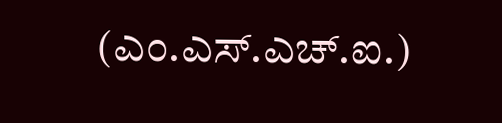(ಎಂ.ಎಸ್.ಎಚ್.ಐ.)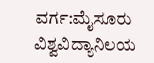ವರ್ಗ:ಮೈಸೂರು ವಿಶ್ವವಿದ್ಯಾನಿಲಯ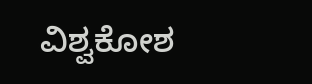ವಿಶ್ವಕೋಶ